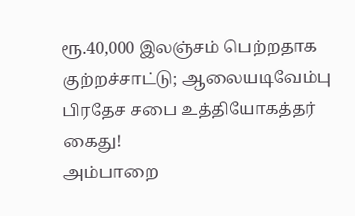ரூ.40,000 இலஞ்சம் பெற்றதாக குற்றச்சாட்டு; ஆலையடிவேம்பு பிரதேச சபை உத்தியோகத்தர் கைது!
அம்பாறை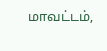மாவட்டம்,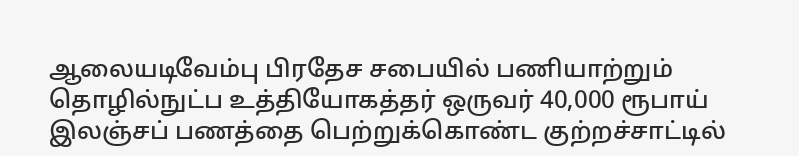ஆலையடிவேம்பு பிரதேச சபையில் பணியாற்றும் தொழில்நுட்ப உத்தியோகத்தர் ஒருவர் 40,000 ரூபாய் இலஞ்சப் பணத்தை பெற்றுக்கொண்ட குற்றச்சாட்டில்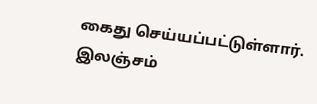கைது செய்யப்பட்டுள்ளார். இலஞ்சம்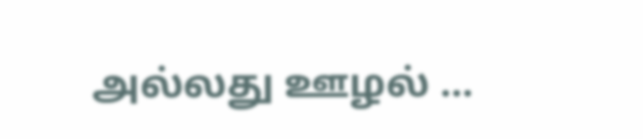அல்லது ஊழல் ...